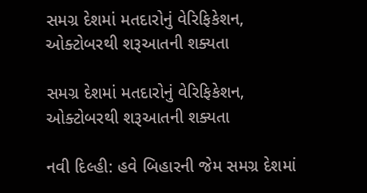સમગ્ર દેશમાં મતદારોનું વેરિફિકેશન, ઓક્ટોબરથી શરૂઆતની શક્યતા

સમગ્ર દેશમાં મતદારોનું વેરિફિકેશન, ઓક્ટોબરથી શરૂઆતની શક્યતા

નવી દિલ્હી: હવે બિહારની જેમ સમગ્ર દેશમાં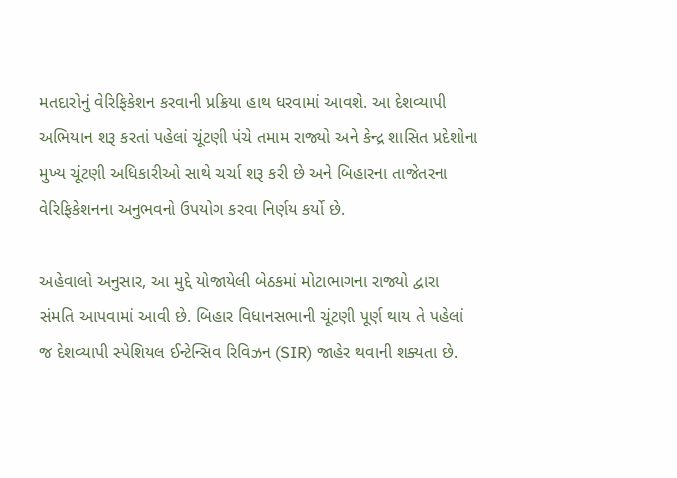મતદારોનું વેરિફિકેશન કરવાની પ્રક્રિયા હાથ ધરવામાં આવશે. આ દેશવ્યાપી અભિયાન શરૂ કરતાં પહેલાં ચૂંટણી પંચે તમામ રાજ્યો અને કેન્દ્ર શાસિત પ્રદેશોના મુખ્ય ચૂંટણી અધિકારીઓ સાથે ચર્ચા શરૂ કરી છે અને બિહારના તાજેતરના વેરિફિકેશનના અનુભવનો ઉપયોગ કરવા નિર્ણય કર્યો છે.

અહેવાલો અનુસાર, આ મુદ્દે યોજાયેલી બેઠકમાં મોટાભાગના રાજ્યો દ્વારા સંમતિ આપવામાં આવી છે. બિહાર વિધાનસભાની ચૂંટણી પૂર્ણ થાય તે પહેલાં જ દેશવ્યાપી સ્પેશિયલ ઈન્ટેન્સિવ રિવિઝન (SIR) જાહેર થવાની શક્યતા છે.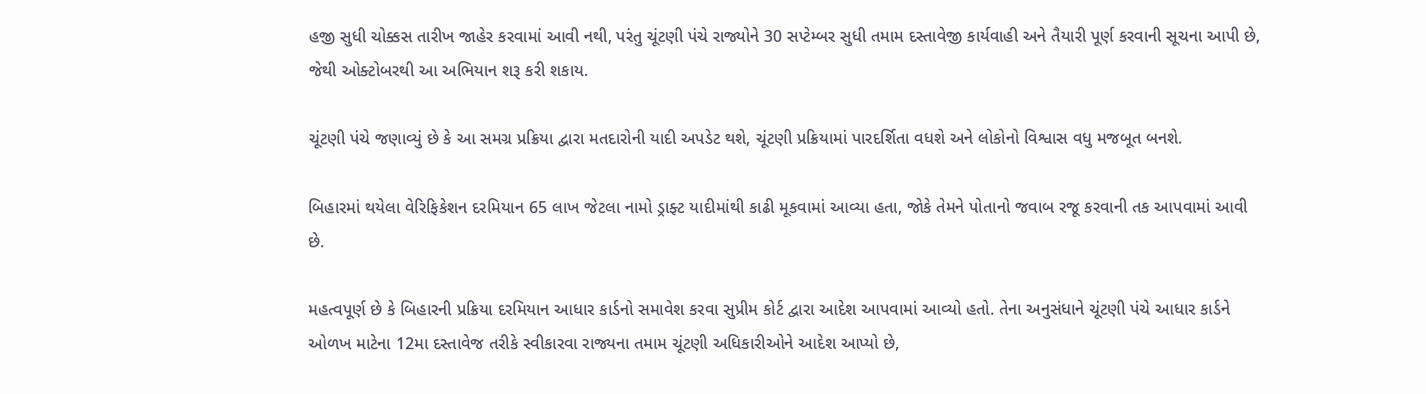હજી સુધી ચોક્કસ તારીખ જાહેર કરવામાં આવી નથી, પરંતુ ચૂંટણી પંચે રાજ્યોને 30 સપ્ટેમ્બર સુધી તમામ દસ્તાવેજી કાર્યવાહી અને તૈયારી પૂર્ણ કરવાની સૂચના આપી છે, જેથી ઓક્ટોબરથી આ અભિયાન શરૂ કરી શકાય.

ચૂંટણી પંચે જણાવ્યું છે કે આ સમગ્ર પ્રક્રિયા દ્વારા મતદારોની યાદી અપડેટ થશે, ચૂંટણી પ્રક્રિયામાં પારદર્શિતા વધશે અને લોકોનો વિશ્વાસ વધુ મજબૂત બનશે.

બિહારમાં થયેલા વેરિફિકેશન દરમિયાન 65 લાખ જેટલા નામો ડ્રાફ્ટ યાદીમાંથી કાઢી મૂકવામાં આવ્યા હતા, જોકે તેમને પોતાનો જવાબ રજૂ કરવાની તક આપવામાં આવી છે.

મહત્વપૂર્ણ છે કે બિહારની પ્રક્રિયા દરમિયાન આધાર કાર્ડનો સમાવેશ કરવા સુપ્રીમ કોર્ટ દ્વારા આદેશ આપવામાં આવ્યો હતો. તેના અનુસંધાને ચૂંટણી પંચે આધાર કાર્ડને ઓળખ માટેના 12મા દસ્તાવેજ તરીકે સ્વીકારવા રાજ્યના તમામ ચૂંટણી અધિકારીઓને આદેશ આપ્યો છે,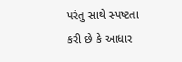પરંતુ સાથે સ્પષ્ટતા કરી છે કે આધાર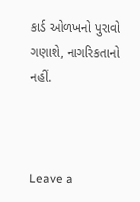કાર્ડ ઓળખનો પુરાવો ગણાશે, નાગરિકતાનો નહીં.



Leave a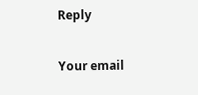Reply

Your email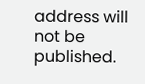address will not be published.